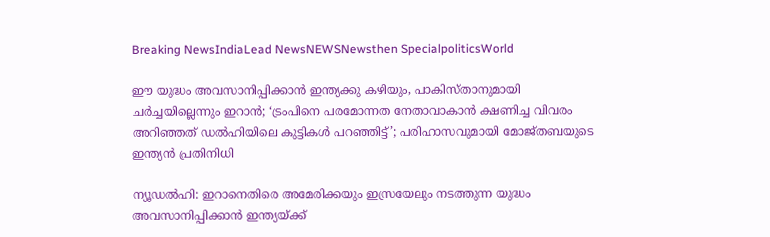Breaking NewsIndiaLead NewsNEWSNewsthen SpecialpoliticsWorld

ഈ യുദ്ധം അവസാനിപ്പിക്കാന്‍ ഇന്ത്യക്കു കഴിയും, പാകിസ്താനുമായി ചര്‍ച്ചയില്ലെന്നും ഇറാന്‍; ‘ട്രംപിനെ പരമോന്നത നേതാവാകാന്‍ ക്ഷണിച്ച വിവരം അറിഞ്ഞത് ഡല്‍ഹിയിലെ കുട്ടികള്‍ പറഞ്ഞിട്ട്’; പരിഹാസവുമായി മോജ്തബയുടെ ഇന്ത്യന്‍ പ്രതിനിധി

ന്യൂഡല്‍ഹി: ഇറാനെതിരെ അമേരിക്കയും ഇസ്രയേലും നടത്തുന്ന യുദ്ധം അവസാനിപ്പിക്കാന്‍ ഇന്ത്യയ്ക്ക്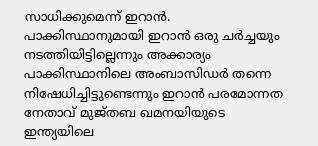സാധിക്കുമെന്ന് ഇറാന്‍. പാക്കിസ്ഥാനുമായി ഇറാന്‍ ഒരു ചര്‍ച്ചയും നടത്തിയിട്ടില്ലെന്നും അക്കാര്യം പാക്കിസ്ഥാനിലെ അംബാസിഡര്‍ തന്നെ നിഷേധിച്ചിട്ടുണ്ടെന്നും ഇറാന്‍ പരമോന്നത നേതാവ് മുജ്തബ ഖമനയിയുടെ ഇന്ത്യയിലെ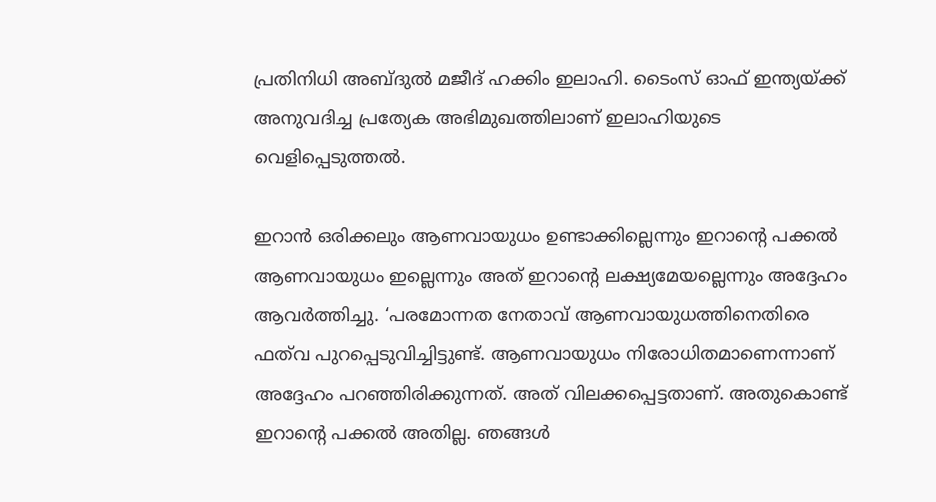പ്രതിനിധി അബ്ദുല്‍ മജീദ് ഹക്കിം ഇലാഹി. ടൈംസ് ഓഫ് ഇന്ത്യയ്ക്ക് അനുവദിച്ച പ്രത്യേക അഭിമുഖത്തിലാണ് ഇലാഹിയുടെ വെളിപ്പെടുത്തല്‍.

ഇറാന്‍ ഒരിക്കലും ആണവായുധം ഉണ്ടാക്കില്ലെന്നും ഇറാന്റെ പക്കല്‍ ആണവായുധം ഇല്ലെന്നും അത് ഇറാന്റെ ലക്ഷ്യമേയല്ലെന്നും അദ്ദേഹം ആവര്‍ത്തിച്ചു. ‘പരമോന്നത നേതാവ് ആണവായുധത്തിനെതിരെ ഫത്‌വ പുറപ്പെടുവിച്ചിട്ടുണ്ട്. ആണവായുധം നിരോധിതമാണെന്നാണ് അദ്ദേഹം പറഞ്ഞിരിക്കുന്നത്. അത് വിലക്കപ്പെട്ടതാണ്. അതുകൊണ്ട് ഇറാന്റെ പക്കല്‍ അതില്ല. ഞങ്ങള്‍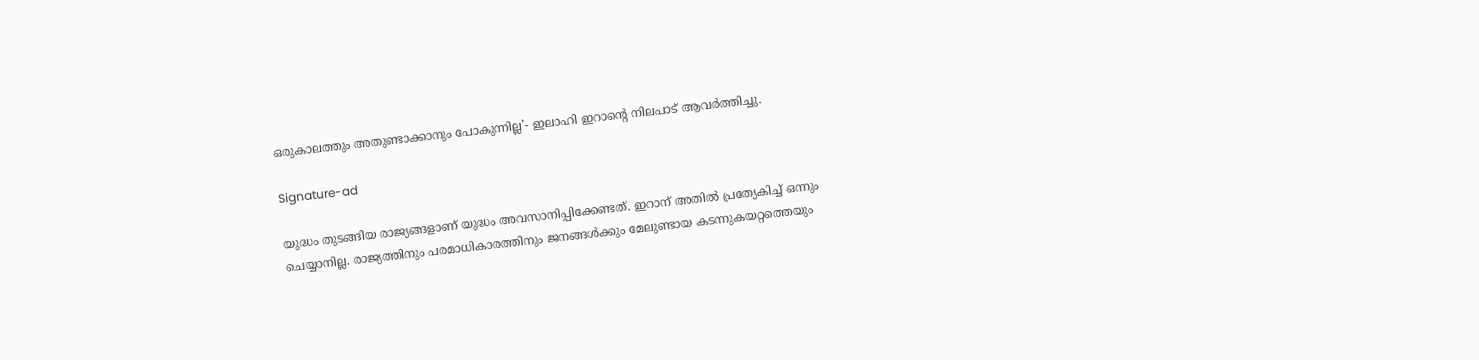ഒരുകാലത്തും അതുണ്ടാക്കാനും പോകുന്നില്ല’- ഇലാഹി ഇറാന്റെ നിലപാട് ആവര്‍ത്തിച്ചു.

Signature-ad

യുദ്ധം തുടങ്ങിയ രാജ്യങ്ങളാണ് യുദ്ധം അവസാനിപ്പിക്കേണ്ടത്. ഇറാന് അതില്‍ പ്രത്യേകിച്ച് ഒന്നും ചെയ്യാനില്ല. രാജ്യത്തിനും പരമാധികാരത്തിനും ജനങ്ങള്‍ക്കും മേലുണ്ടായ കടന്നുകയറ്റത്തെയും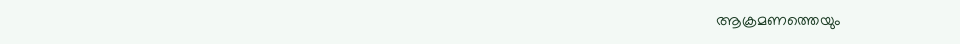ആക്രമണത്തെയും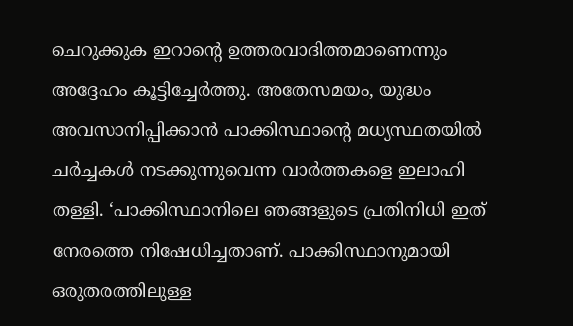ചെറുക്കുക ഇറാന്റെ ഉത്തരവാദിത്തമാണെന്നും അദ്ദേഹം കൂട്ടിച്ചേര്‍ത്തു. അതേസമയം, യുദ്ധം അവസാനിപ്പിക്കാന്‍ പാക്കിസ്ഥാന്റെ മധ്യസ്ഥതയില്‍ ചര്‍ച്ചകള്‍ നടക്കുന്നുവെന്ന വാര്‍ത്തകളെ ഇലാഹി തള്ളി. ‘പാക്കിസ്ഥാനിലെ ഞങ്ങളുടെ പ്രതിനിധി ഇത് നേരത്തെ നിഷേധിച്ചതാണ്. പാക്കിസ്ഥാനുമായി ഒരുതരത്തിലുള്ള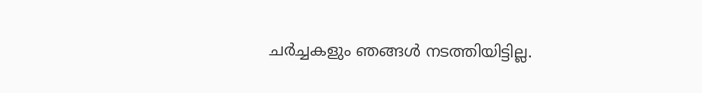ചര്‍ച്ചകളും ഞങ്ങള്‍ നടത്തിയിട്ടില്ല.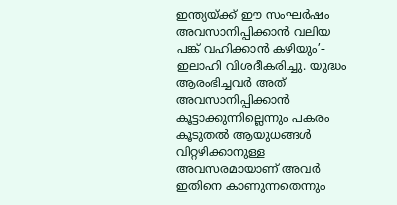ഇന്ത്യയ്ക്ക് ഈ സംഘര്‍ഷം അവസാനിപ്പിക്കാന്‍ വലിയ പങ്ക് വഹിക്കാന്‍ കഴിയും’- ഇലാഹി വിശദീകരിച്ചു. യുദ്ധം ആരംഭിച്ചവര്‍ അത് അവസാനിപ്പിക്കാന്‍ കൂട്ടാക്കുന്നില്ലെന്നും പകരം കൂടുതല്‍ ആയുധങ്ങള്‍ വിറ്റഴിക്കാനുള്ള അവസരമായാണ് അവര്‍ ഇതിനെ കാണുന്നതെന്നും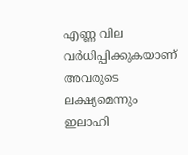എണ്ണ വില വര്‍ധിപ്പിക്കുകയാണ് അവരുടെ ലക്ഷ്യമെന്നും ഇലാഹി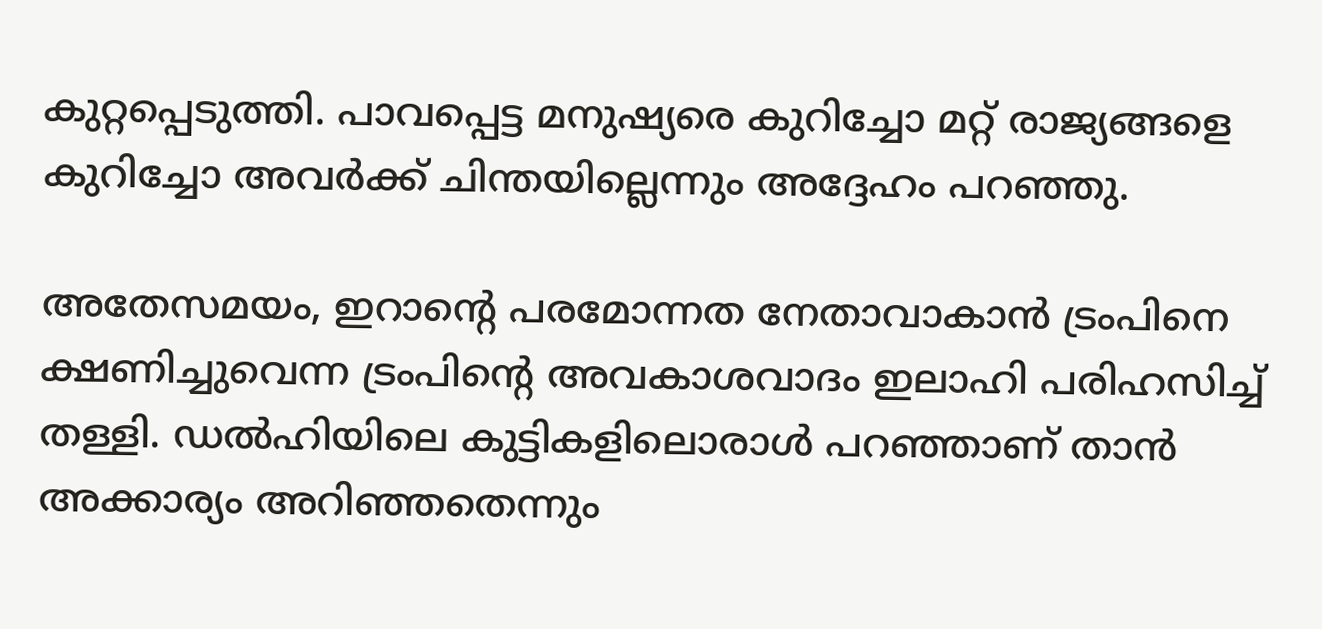കുറ്റപ്പെടുത്തി. പാവപ്പെട്ട മനുഷ്യരെ കുറിച്ചോ മറ്റ് രാജ്യങ്ങളെ കുറിച്ചോ അവര്‍ക്ക് ചിന്തയില്ലെന്നും അദ്ദേഹം പറഞ്ഞു.

അതേസമയം, ഇറാന്റെ പരമോന്നത നേതാവാകാന്‍ ട്രംപിനെ ക്ഷണിച്ചുവെന്ന ട്രംപിന്റെ അവകാശവാദം ഇലാഹി പരിഹസിച്ച് തള്ളി. ഡല്‍ഹിയിലെ കുട്ടികളിലൊരാള്‍ പറഞ്ഞാണ് താന്‍ അക്കാര്യം അറിഞ്ഞതെന്നും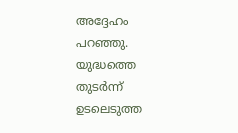അദ്ദേഹം പറഞ്ഞു. യുദ്ധത്തെ തുടര്‍ന്ന് ഉടലെടുത്ത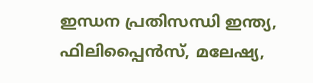ഇന്ധന പ്രതിസന്ധി ഇന്ത്യ, ഫിലിപ്പൈന്‍സ്, മലേഷ്യ,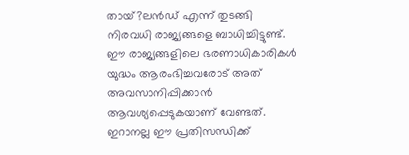തായ്?ലന്‍ഡ് എന്ന് തുടങ്ങി നിരവധി രാജ്യങ്ങളെ ബാധിച്ചിട്ടുണ്ട്. ഈ രാജ്യങ്ങളിലെ ഭരണാധികാരികള്‍ യുദ്ധം ആരംഭിച്ചവരോട് അത് അവസാനിപ്പിക്കാന്‍ ആവശ്യപ്പെടുകയാണ് വേണ്ടത്. ഇറാനല്ല ഈ പ്രതിസന്ധിക്ക്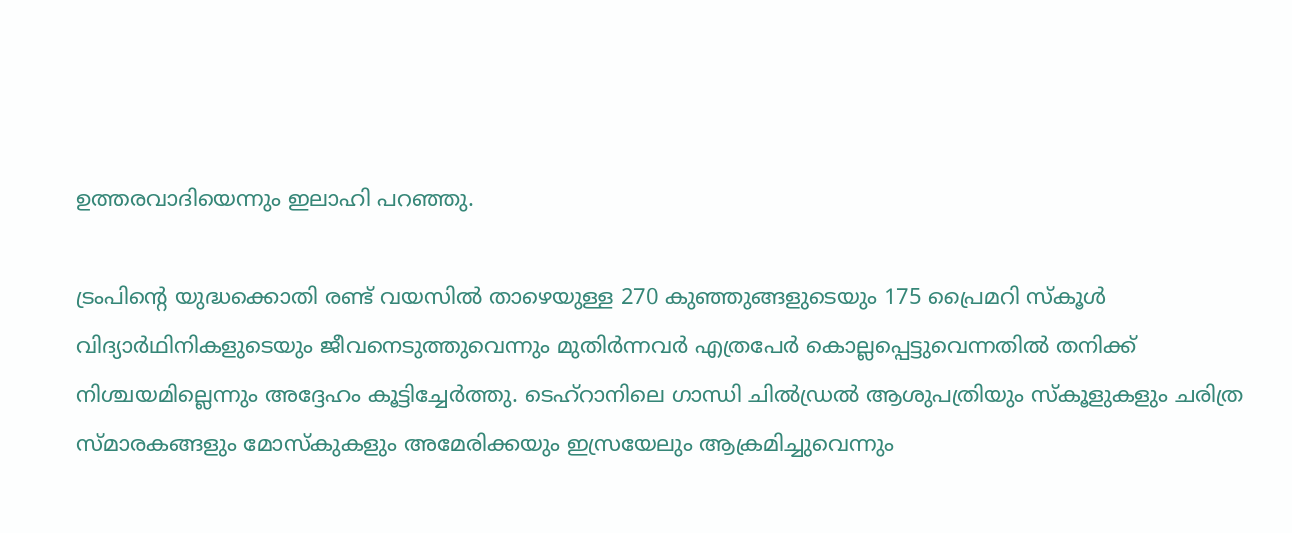ഉത്തരവാദിയെന്നും ഇലാഹി പറഞ്ഞു.

ട്രംപിന്റെ യുദ്ധക്കൊതി രണ്ട് വയസില്‍ താഴെയുള്ള 270 കുഞ്ഞുങ്ങളുടെയും 175 പ്രൈമറി സ്‌കൂള്‍ വിദ്യാര്‍ഥിനികളുടെയും ജീവനെടുത്തുവെന്നും മുതിര്‍ന്നവര്‍ എത്രപേര്‍ കൊല്ലപ്പെട്ടുവെന്നതില്‍ തനിക്ക് നിശ്ചയമില്ലെന്നും അദ്ദേഹം കൂട്ടിച്ചേര്‍ത്തു. ടെഹ്‌റാനിലെ ഗാന്ധി ചില്‍ഡ്രല്‍ ആശുപത്രിയും സ്‌കൂളുകളും ചരിത്ര സ്മാരകങ്ങളും മോസ്‌കുകളും അമേരിക്കയും ഇസ്രയേലും ആക്രമിച്ചുവെന്നും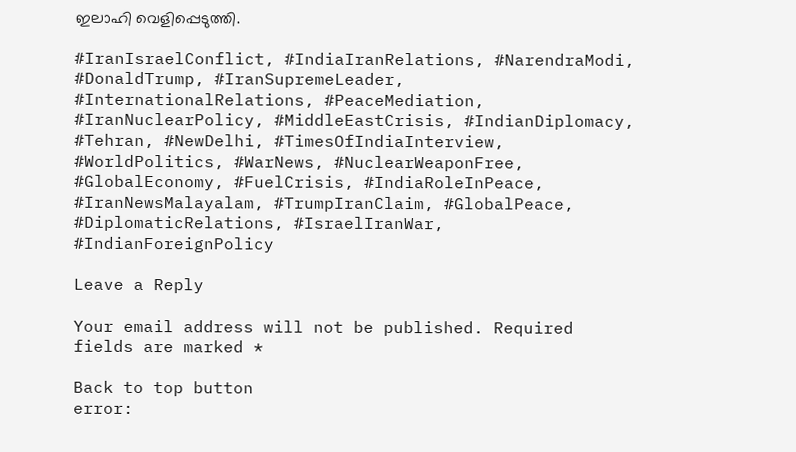ഇലാഹി വെളിപ്പെടുത്തി.

#IranIsraelConflict, #IndiaIranRelations, #NarendraModi, #DonaldTrump, #IranSupremeLeader, #InternationalRelations, #PeaceMediation, #IranNuclearPolicy, #MiddleEastCrisis, #IndianDiplomacy, #Tehran, #NewDelhi, #TimesOfIndiaInterview, #WorldPolitics, #WarNews, #NuclearWeaponFree, #GlobalEconomy, #FuelCrisis, #IndiaRoleInPeace, #IranNewsMalayalam, #TrumpIranClaim, #GlobalPeace, #DiplomaticRelations, #IsraelIranWar, #IndianForeignPolicy

Leave a Reply

Your email address will not be published. Required fields are marked *

Back to top button
error: